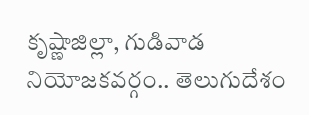కృష్ణాజిల్లా, గుడివాడ నియోజకవర్గం.. తెలుగుదేశం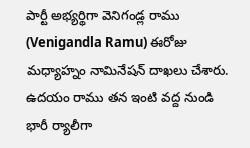పార్టీ అభ్యర్థిగా వెనిగండ్ల రాము (Venigandla Ramu) ఈరోజు మధ్యాహ్నం నామినేషన్ దాఖలు చేశారు. ఉదయం రాము తన ఇంటి వద్ద నుండి భారీ ర్యాలీగా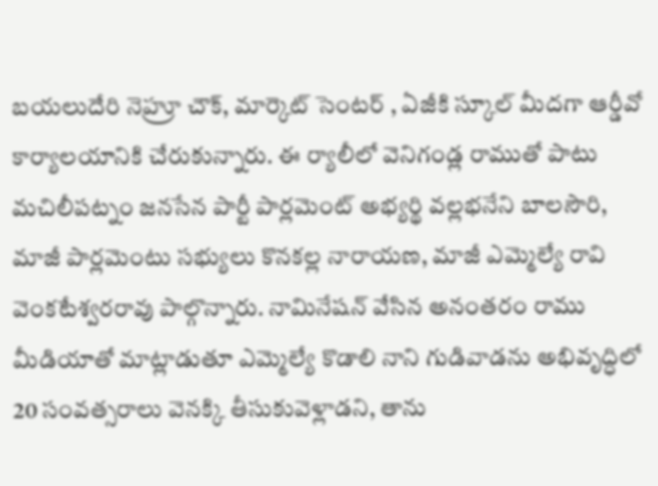బయలుదేరి నెహ్రూ చౌక్, మార్కెట్ సెంటర్ , ఏజీకి స్కూల్ మీదగా ఆర్డీవో కార్యాలయానికి చేరుకున్నారు. ఈ ర్యాలీలో వెనిగండ్ల రాముతో పాటు మచిలీపట్నం జనసేన పార్టీ పార్లమెంట్ అభ్యర్థి వల్లభనేని బాలసౌరి, మాజీ పార్లమెంటు సభ్యులు కొనకల్ల నారాయణ, మాజీ ఎమ్మెల్యే రావి వెంకటేశ్వరరావు పాల్గొన్నారు. నామినేషన్ వేసిన అనంతరం రాము మీడియాతో మాట్లాడుతూ ఎమ్మెల్యే కొడాలి నాని గుడివాడను అభివృద్ధిలో 20 సంవత్సరాలు వెనక్కి తీసుకువెళ్లాడని, తాను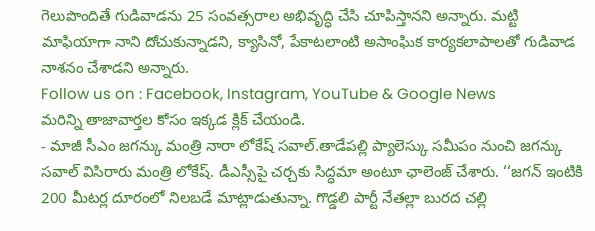గెలుపొందితే గుడివాడను 25 సంవత్సరాల అభివృద్ధి చేసి చూపిస్తానని అన్నారు. మట్టి మాఫియాగా నాని దోచుకున్నాడని, క్యాసినో, పేకాటలాంటి అసాంఘిక కార్యకలాపాలతో గుడివాడ నాశనం చేశాడని అన్నారు.
Follow us on : Facebook, Instagram, YouTube & Google News
మరిన్ని తాజావార్తల కోసం ఇక్కడ క్లిక్ చేయండి.
- మాజీ సీఎం జగన్కు మంత్రి నారా లోకేష్ సవాల్.తాడేపల్లి ప్యాలెస్కు సమీపం నుంచి జగన్కు సవాల్ విసిరారు మంత్రి లోకేష్. డీఎస్సీపై చర్చకు సిద్ధమా అంటూ ఛాలెంజ్ చేశారు. ‘‘జగన్ ఇంటికి 200 మీటర్ల దూరంలో నిలబడే మాట్లాడుతున్నా. గొడ్డలి పార్టీ నేతల్లా బురద చల్లి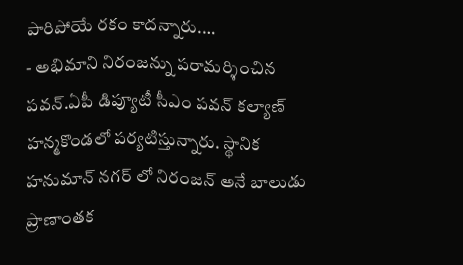పారిపోయే రకం కాదన్నారు.…
- అభిమాని నిరంజన్ను పరామర్శించిన పవన్.ఏపీ డిప్యూటీ సీఎం పవన్ కల్యాణ్ హన్మకొండలో పర్యటిస్తున్నారు. స్థానిక హనుమాన్ నగర్ లో నిరంజన్ అనే బాలుడు ప్రాణాంతక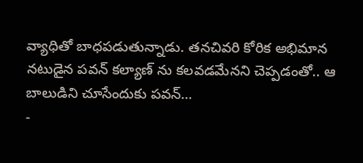వ్యాధితో బాధపడుతున్నాడు. తనచివరి కోరిక అభిమాన నటుడైన పవన్ కల్యాణ్ ను కలవడమేనని చెప్పడంతో.. ఆ బాలుడిని చూసేందుకు పవన్…
-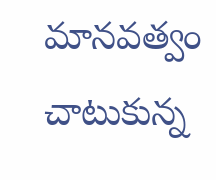మానవత్వం చాటుకున్న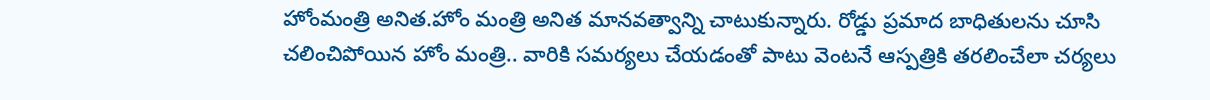హోంమంత్రి అనిత.హోం మంత్రి అనిత మానవత్వాన్ని చాటుకున్నారు. రోడ్డు ప్రమాద బాధితులను చూసి చలించిపోయిన హోం మంత్రి.. వారికి సమర్యలు చేయడంతో పాటు వెంటనే ఆస్పత్రికి తరలించేలా చర్యలు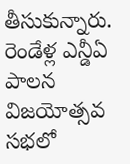తీసుకున్నారు. రెండేళ్ల ఎన్డీఏ పాలన విజయోత్సవ సభలో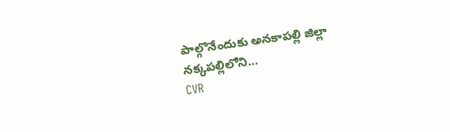పాల్గొనేందుకు అనకాపల్లి జిల్లా నక్కపల్లిలోని…
CVR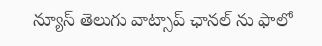న్యూస్ తెలుగు వాట్సాప్ ఛానల్ ను ఫాలో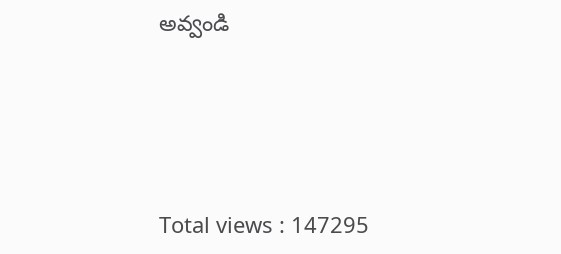అవ్వండి




Total views : 147295